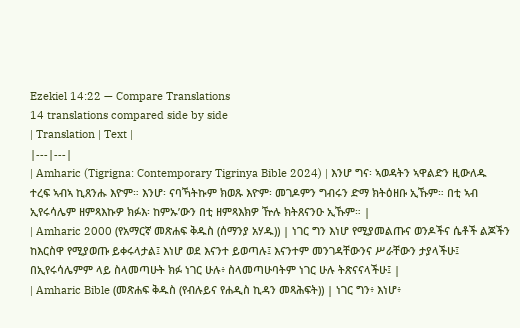Ezekiel 14:22 — Compare Translations
14 translations compared side by side
| Translation | Text |
|---|---|
| Amharic (Tigrigna: Contemporary Tigrinya Bible 2024) | እንሆ ግና፡ ኣወዳትን ኣዋልድን ዚውለዱ ተረፍ ኣብኣ ኪጸንሑ እዮም። እንሆ፡ ናባኻትኩም ክወጹ እዮም፡ መገዶምን ግብሩን ድማ ክትዕዘቡ ኢኹም። በቲ ኣብ ኢየሩሳሌም ዘምጻእኩዎ ክፉእ፡ ከምኡ’ውን በቲ ዘምጻእክዎ ዅሉ ክትጸናንዑ ኢኹም። |
| Amharic 2000 (የአማርኛ መጽሐፍ ቅዱስ (ሰማንያ አሃዱ)) | ነገር ግን እነሆ የሚያመልጡና ወንዶችና ሴቶች ልጆችን ከእርስዋ የሚያወጡ ይቀሩላታል፤ እነሆ ወደ እናንተ ይወጣሉ፤ እናንተም መንገዳቸውንና ሥራቸውን ታያላችሁ፤ በኢየሩሳሌምም ላይ ስላመጣሁት ክፉ ነገር ሁሉ፥ ስላመጣሁባትም ነገር ሁሉ ትጽናናላችሁ፤ |
| Amharic Bible (መጽሐፍ ቅዱስ (የብሉይና የሐዲስ ኪዳን መጻሕፍት)) | ነገር ግን፥ እነሆ፥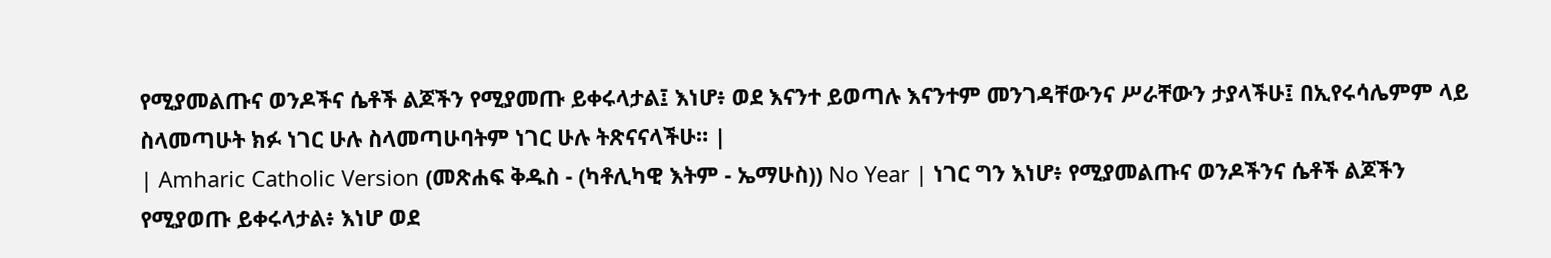የሚያመልጡና ወንዶችና ሴቶች ልጆችን የሚያመጡ ይቀሩላታል፤ እነሆ፥ ወደ እናንተ ይወጣሉ እናንተም መንገዳቸውንና ሥራቸውን ታያላችሁ፤ በኢየሩሳሌምም ላይ ስላመጣሁት ክፉ ነገር ሁሉ ስላመጣሁባትም ነገር ሁሉ ትጽናናላችሁ። |
| Amharic Catholic Version (መጽሐፍ ቅዱስ - (ካቶሊካዊ እትም - ኤማሁስ)) No Year | ነገር ግን እነሆ፥ የሚያመልጡና ወንዶችንና ሴቶች ልጆችን የሚያወጡ ይቀሩላታል፥ እነሆ ወደ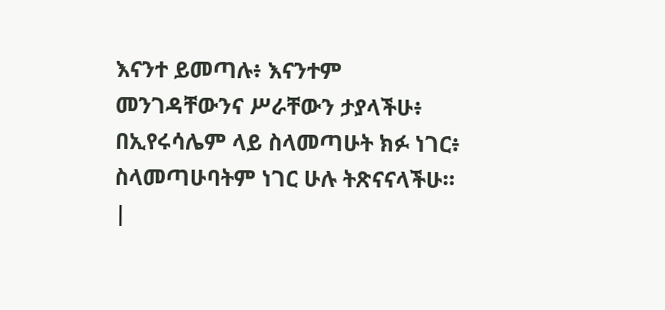እናንተ ይመጣሉ፥ እናንተም መንገዳቸውንና ሥራቸውን ታያላችሁ፥ በኢየሩሳሌም ላይ ስላመጣሁት ክፉ ነገር፥ ስላመጣሁባትም ነገር ሁሉ ትጽናናላችሁ። |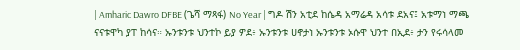| Amharic Dawro DFBE (ጌሻ ማጻፋ) No Year | ግዶ ሽን አቲደ ከሴዳ አማሬዳ አሳቱ ደአና፤ አቱማነ ማጫ ናናቱዋካ ያፐ ከሳና። ኡንቱንቱ ህንተኮ ይያ ዎደ፥ ኡንቱንቱ ሀኖታነ ኡንቱንቱ ኦሱዋ ህንተ በኢደ፥ ታን የሩሳላመ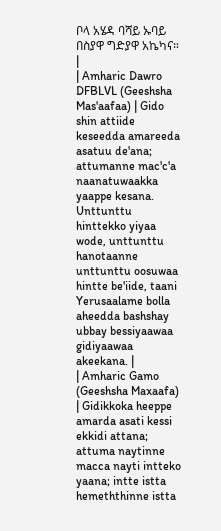ቦላ አሄዳ ባሻይ ኡባይ በስያዋ ግድያዋ አኬካና። |
| Amharic Dawro DFBLVL (Geeshsha Mas'aafaa) | Gido shin attiide keseedda amareeda asatuu de'ana; attumanne mac'c'a naanatuwaakka yaappe kesana. Unttunttu hinttekko yiyaa wode, unttunttu hanotaanne unttunttu oosuwaa hintte be'iide, taani Yerusaalame bolla aheedda bashshay ubbay bessiyaawaa gidiyaawaa akeekana. |
| Amharic Gamo (Geeshsha Maxaafa) | Gidikkoka heeppe amarda asati kessi ekkidi attana; attuma naytinne macca nayti intteko yaana; intte istta hemeththinne istta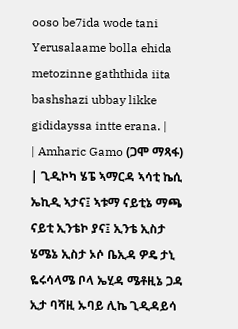ooso be7ida wode tani Yerusalaame bolla ehida metozinne gaththida iita bashshazi ubbay likke gididayssa intte erana. |
| Amharic Gamo (ጋሞ ማጻፋ) | ጊዲኮካ ሄፔ ኣማርዳ ኣሳቲ ኬሲ ኤኪዲ ኣታና፤ ኣቱማ ናይቲኔ ማጫ ናይቲ ኢንቴኮ ያና፤ ኢንቴ ኢስታ ሄሜኔ ኢስታ ኦሶ ቤኢዳ ዎዴ ታኒ ዬሩሳላሜ ቦላ ኤሂዳ ሜቶዚኔ ጋዳ ኢታ ባሻዚ ኡባይ ሊኬ ጊዲዳይሳ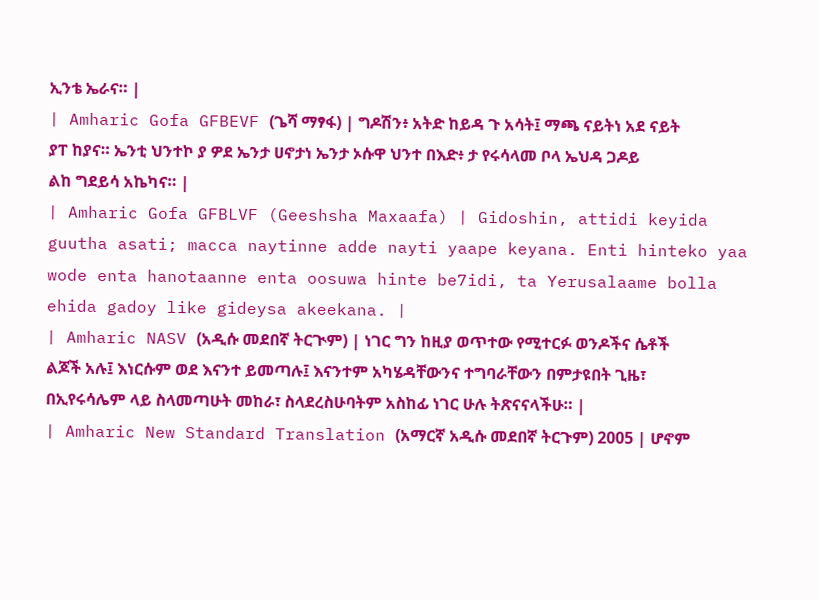ኢንቴ ኤራና። |
| Amharic Gofa GFBEVF (ጌሻ ማፃፋ) | ግዶሽን፥ አትድ ከይዳ ጉ አሳት፤ ማጫ ናይትነ አደ ናይት ያፐ ከያና። ኤንቲ ህንተኮ ያ ዎደ ኤንታ ሀኖታነ ኤንታ ኦሱዋ ህንተ በእድ፥ ታ የሩሳላመ ቦላ ኤህዳ ጋዶይ ልከ ግደይሳ አኬካና። |
| Amharic Gofa GFBLVF (Geeshsha Maxaafa) | Gidoshin, attidi keyida guutha asati; macca naytinne adde nayti yaape keyana. Enti hinteko yaa wode enta hanotaanne enta oosuwa hinte be7idi, ta Yerusalaame bolla ehida gadoy like gideysa akeekana. |
| Amharic NASV (አዲሱ መደበኛ ትርጒም) | ነገር ግን ከዚያ ወጥተው የሚተርፉ ወንዶችና ሴቶች ልጆች አሉ፤ እነርሱም ወደ እናንተ ይመጣሉ፤ እናንተም አካሄዳቸውንና ተግባራቸውን በምታዩበት ጊዜ፣ በኢየሩሳሌም ላይ ስላመጣሁት መከራ፣ ስላደረስሁባትም አስከፊ ነገር ሁሉ ትጽናናላችሁ። |
| Amharic New Standard Translation (አማርኛ አዲሱ መደበኛ ትርጉም) 2005 | ሆኖም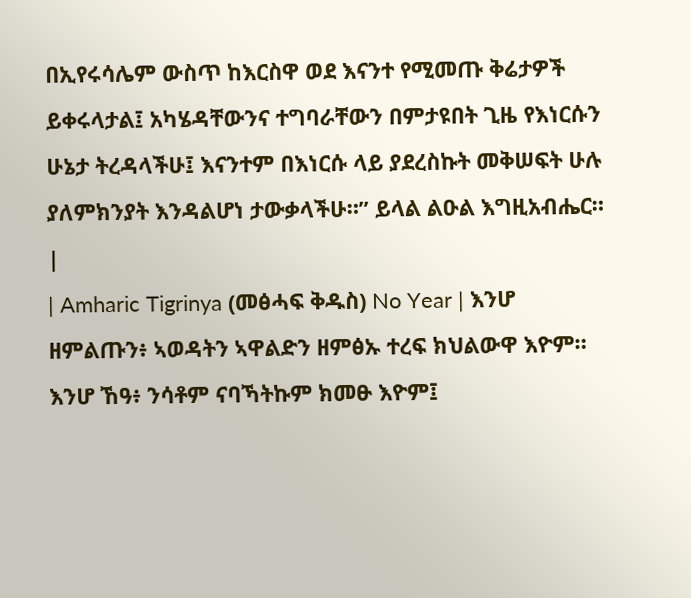በኢየሩሳሌም ውስጥ ከእርስዋ ወደ እናንተ የሚመጡ ቅሬታዎች ይቀሩላታል፤ አካሄዳቸውንና ተግባራቸውን በምታዩበት ጊዜ የእነርሱን ሁኔታ ትረዳላችሁ፤ እናንተም በእነርሱ ላይ ያደረስኩት መቅሠፍት ሁሉ ያለምክንያት እንዳልሆነ ታውቃላችሁ።” ይላል ልዑል እግዚአብሔር። |
| Amharic Tigrinya (መፅሓፍ ቅዱስ) No Year | እንሆ ዘምልጡን፥ ኣወዳትን ኣዋልድን ዘምፅኡ ተረፍ ክህልውዋ እዮም። እንሆ ኸዓ፥ ንሳቶም ናባኻትኩም ክመፁ እዮም፤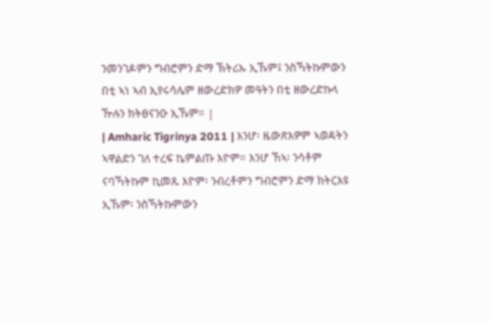ንመንገዶምን ግብሮምን ድማ ኽትሪኡ ኢኹም፤ ንስኻትኩምውን በቲ ኣነ ኣብ ኢየሩሳሌም ዘውረድክዎ መዓትን በቲ ዘውረድኩላ ዅሉን ክትፀናንዑ ኢኹም። |
| Amharic Tigrinya 2011 | እንሆ፡ ዜውጽእዎም ኣወዳትን ኣዋልድን ገለ ተረፍ ኬምልጡ እዮም። እንሆ ኸኣ፡ ንሳቶም ናባኻትኩም ኪመጹ እዮም፡ ንብረቶምን ግብሮምን ድማ ክትርእዩ ኢኹም፡ ንስኻትኩምውን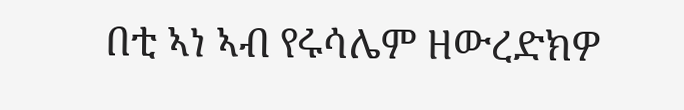በቲ ኣነ ኣብ የሩሳሌም ዘውረድክዎ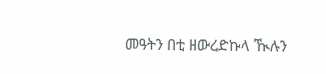መዓትን በቲ ዘውረድኩላ ዂሉን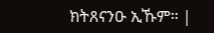ክትጸናንዑ ኢኹም። |